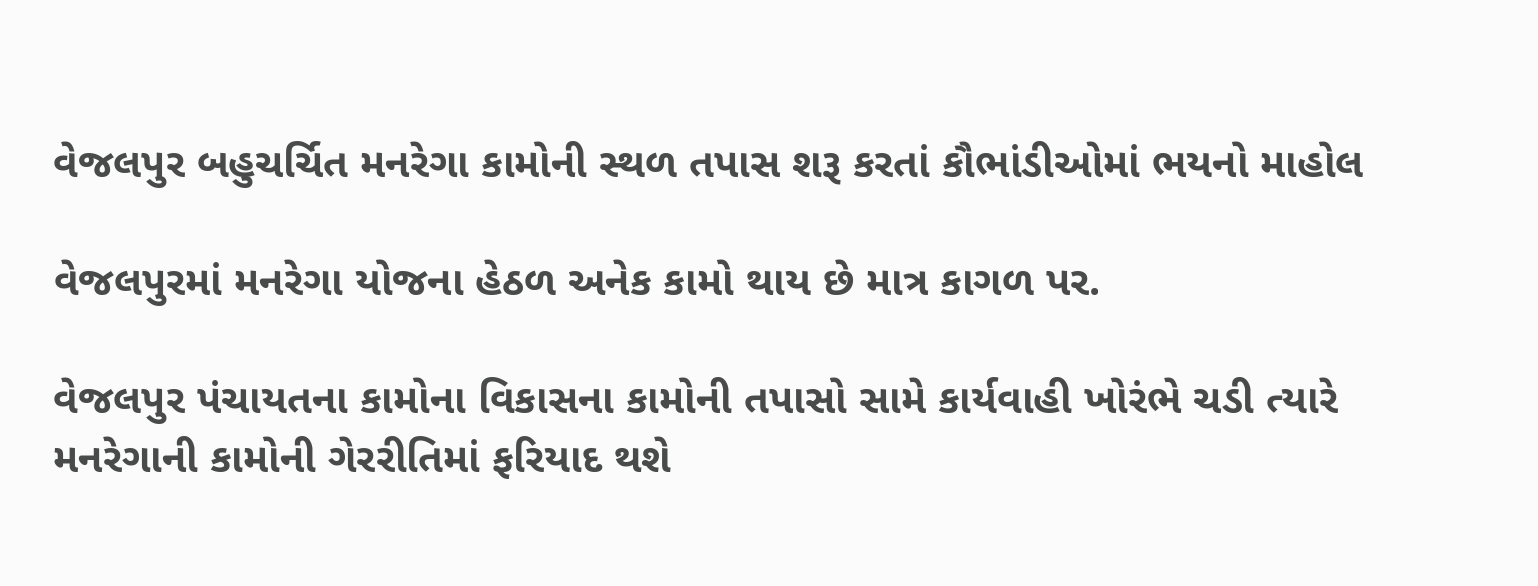વેજલપુર બહુચર્ચિત મનરેગા કામોની સ્થળ તપાસ શરૂ કરતાં કૌભાંડીઓમાં ભયનો માહોલ

વેજલપુરમાં મનરેગા યોજના હેઠળ અનેક કામો થાય છે માત્ર કાગળ પર.

વેજલપુર પંચાયતના કામોના વિકાસના કામોની તપાસો સામે કાર્યવાહી ખોરંભે ચડી ત્યારે મનરેગાની કામોની ગેરરીતિમાં ફરિયાદ થશે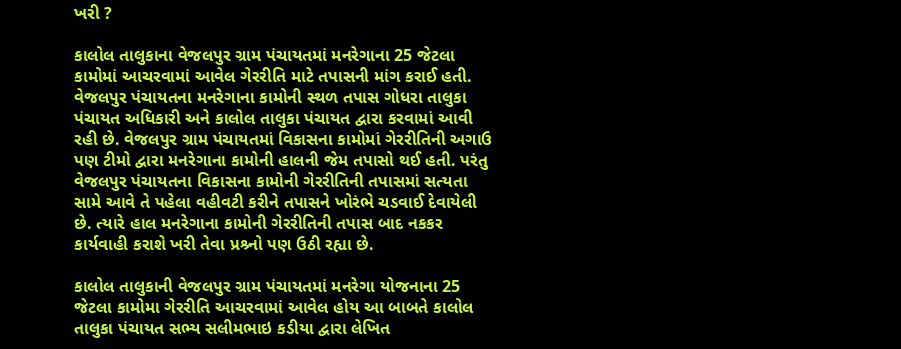ખરી ?

કાલોલ તાલુકાના વેજલપુર ગ્રામ પંચાયતમાં મનરેગાના 25 જેટલા કામોમાં આચરવામાં આવેલ ગેરરીતિ માટે તપાસની માંગ કરાઈ હતી. વેજલપુર પંચાયતના મનરેગાના કામોની સ્થળ તપાસ ગોધરા તાલુકા પંચાયત અધિકારી અને કાલોલ તાલુકા પંચાયત દ્વારા કરવામાં આવી રહી છે. વેજલપુર ગ્રામ પંચાયતમાં વિકાસના કામોમાં ગેરરીતિની અગાઉ પણ ટીમો દ્વારા મનરેગાના કામોની હાલની જેમ તપાસો થઈ હતી. પરંતુ વેજલપુર પંચાયતના વિકાસના કામોની ગેરરીતિની તપાસમાં સત્યતા સામે આવે તે પહેલા વહીવટી કરીને તપાસને ખોરંભે ચડવાઈ દેવાયેલી છે. ત્યારે હાલ મનરેગાના કામોની ગેરરીતિની તપાસ બાદ નકકર કાર્યવાહી કરાશે ખરી તેવા પ્રશ્ર્નો પણ ઉઠી રહ્યા છે.

કાલોલ તાલુકાની વેજલપુર ગ્રામ પંચાયતમાં મનરેગા યોજનાના 25 જેટલા કામોમા ગેરરીતિ આચરવામાં આવેલ હોય આ બાબતે કાલોલ તાલુકા પંચાયત સભ્ય સલીમભાઇ કડીયા દ્વારા લેખિત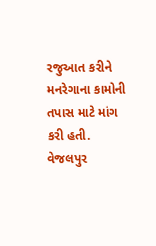રજુઆત કરીને મનરેગાના કામોની તપાસ માટે માંગ કરી હતી. વેજલપુર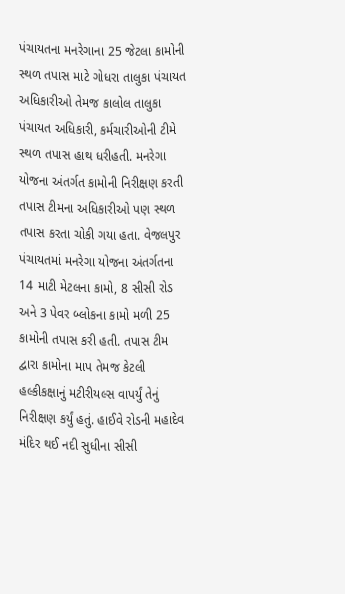પંચાયતના મનરેગાના 25 જેટલા કામોની સ્થળ તપાસ માટે ગોધરા તાલુકા પંચાયત અધિકારીઓ તેમજ કાલોલ તાલુકા પંચાયત અધિકારી, કર્મચારીઓની ટીમે સ્થળ તપાસ હાથ ધરીહતી. મનરેગા યોજના અંતર્ગત કામોની નિરીક્ષણ કરતી તપાસ ટીમના અધિકારીઓ પણ સ્થળ તપાસ કરતા ચોકી ગયા હતા. વેજલપુર પંચાયતમાં મનરેગા યોજના અંતર્ગતના 14 માટી મેટલના કામો, 8 સીસી રોડ અને 3 પેવર બ્લોકના કામો મળી 25 કામોની તપાસ કરી હતી. તપાસ ટીમ દ્વારા કામોના માપ તેમજ કેટલી હલ્કીકક્ષાનું મટીરીયલ્સ વાપર્યું તેનું નિરીક્ષણ કર્યું હતું. હાઈવે રોડની મહાદેવ મંદિર થઈ નદી સુધીના સીસી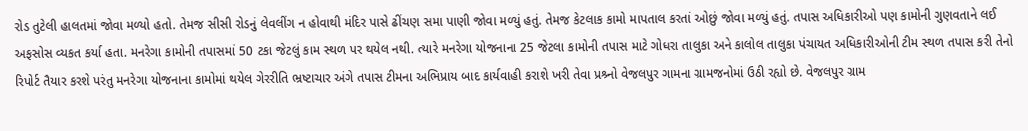રોડ તુટેલી હાલતમાં જોવા મળ્યો હતો. તેમજ સીસી રોડનું લેવલીંગ ન હોવાથી મંદિર પાસે ઢીંચણ સમા પાણી જોવા મળ્યું હતું. તેમજ કેટલાક કામો માપતાલ કરતાં ઓછું જોવા મળ્યું હતું. તપાસ અધિકારીઓ પણ કામોની ગુણવતાને લઈ અફસોસ વ્યકત કર્યા હતા. મનરેગા કામોની તપાસમાં 50 ટકા જેટલું કામ સ્થળ પર થયેલ નથી. ત્યારે મનરેગા યોજનાના 25 જેટલા કામોની તપાસ માટે ગોધરા તાલુકા અને કાલોલ તાલુકા પંચાયત અધિકારીઓની ટીમ સ્થળ તપાસ કરી તેનો રિપોર્ટ તૈયાર કરશે પરંતુ મનરેગા યોજનાના કામોમાં થયેલ ગેરરીતિ ભ્રષ્ટાચાર અંગે તપાસ ટીમના અભિપ્રાય બાદ કાર્યવાહી કરાશે ખરી તેવા પ્રશ્ર્નો વેજલપુર ગામના ગ્રામજનોમાં ઉઠી રહ્યો છે. વેજલપુર ગ્રામ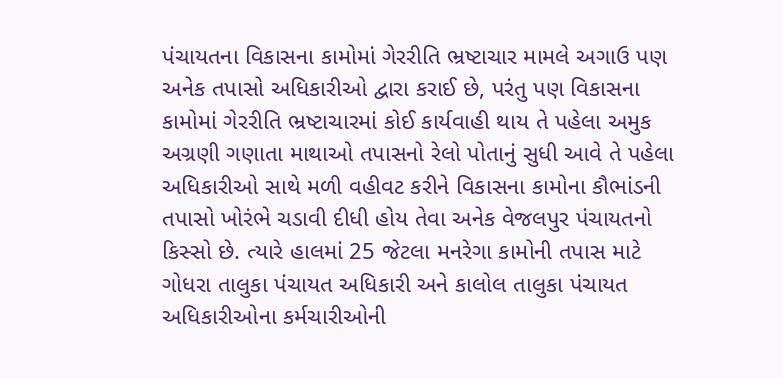પંચાયતના વિકાસના કામોમાં ગેરરીતિ ભ્રષ્ટાચાર મામલે અગાઉ પણ અનેક તપાસો અધિકારીઓ દ્વારા કરાઈ છે, પરંતુ પણ વિકાસના કામોમાં ગેરરીતિ ભ્રષ્ટાચારમાં કોઈ કાર્યવાહી થાય તે પહેલા અમુક અગ્રણી ગણાતા માથાઓ તપાસનો રેલો પોતાનું સુધી આવે તે પહેલા અધિકારીઓ સાથે મળી વહીવટ કરીને વિકાસના કામોના કૌભાંડની તપાસો ખોરંભે ચડાવી દીધી હોય તેવા અનેક વેજલપુર પંચાયતનો કિસ્સો છે. ત્યારે હાલમાં 25 જેટલા મનરેગા કામોની તપાસ માટે ગોધરા તાલુકા પંચાયત અધિકારી અને કાલોલ તાલુકા પંચાયત અધિકારીઓના કર્મચારીઓની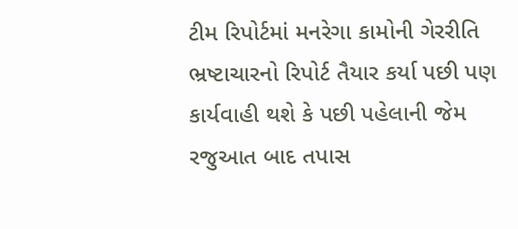ટીમ રિપોર્ટમાં મનરેગા કામોની ગેરરીતિ ભ્રષ્ટાચારનો રિપોર્ટ તૈયાર કર્યા પછી પણ કાર્યવાહી થશે કે પછી પહેલાની જેમ રજુઆત બાદ તપાસ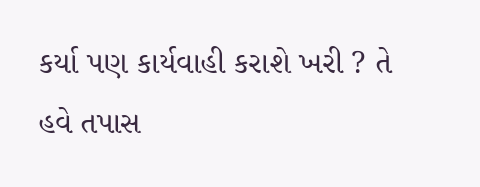કર્યા પણ કાર્યવાહી કરાશે ખરી ? તે હવે તપાસ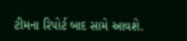ટીમના રિપોર્ટ બાદ સામે આવશે.